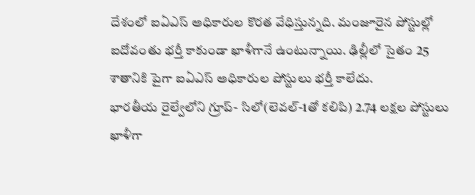దేశంలో ఐఏఎస్ అధికారుల కొరత వేధిస్తున్నది. మంజూరైన పోస్టుల్లో ఐదోవంతు భర్తీ కాకుండా ఖాళీగానే ఉంటున్నాయి. ఢిల్లీలో సైతం 25 శాతానికి పైగా ఐఏఎస్ అధికారుల పోస్టులు భర్తీ కాలేదు.
భారతీయ రైల్వేలోని గ్రూప్- సిలో(లెవల్-1తో కలిపి) 2.74 లక్షల పోస్టులు ఖాళీగా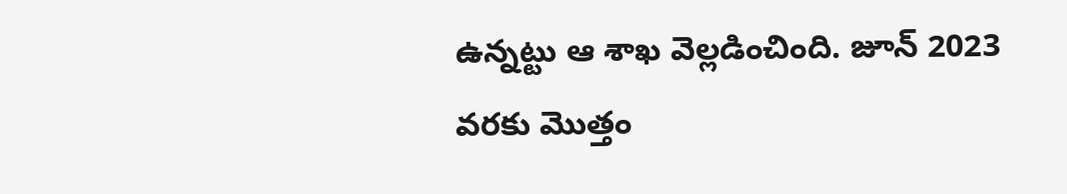ఉన్నట్టు ఆ శాఖ వెల్లడించింది. జూన్ 2023 వరకు మొత్తం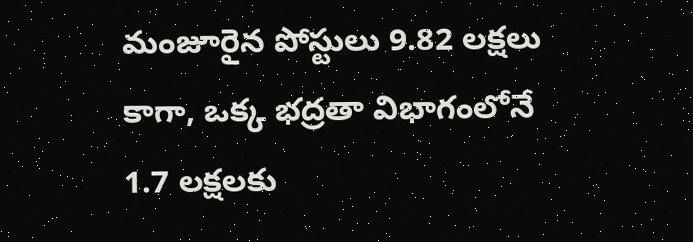మంజూరైన పోస్టులు 9.82 లక్షలు కాగా, ఒక్క భద్రతా విభాగంలోనే 1.7 లక్షలకు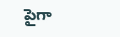పైగా